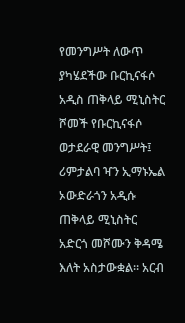የመንግሥት ለውጥ ያካሄደችው ቡርኪናፋሶ አዲስ ጠቅላይ ሚኒስትር ሾመች የቡርኪናፋሶ ወታደራዊ መንግሥት፤ ሪምታልባ ዣን ኢማኑኤል ኦውድራጎን አዲሱ ጠቅላይ ሚኒስትር አድርጎ መሾሙን ቅዳሜ እለት አስታውቋል። አርብ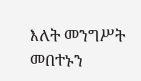እለት መንግሥት መበተኑን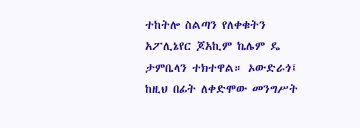ተከትሎ ስልጣን የለቀቁትን አፖሊኔየር ጆአኪም ኬሌም ዴ ታምቤላን ተክተዋል። ኦውድራጎ፤ ከዚህ በፊት ለቀድሞው መንግሥት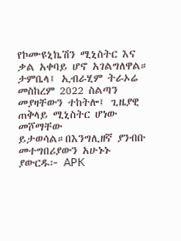የኮሙዩኒኬሽን ሚኒስትር እና ቃል አቀባይ ሆኖ አገልግለዋል። ታምቤላ፤ ኢብራሂም ትራኦሬ መስከረም 2022 ስልጣን መያዛቸውን ተከትሎ፤ ጊዜያዊ ጠቅላይ ሚኒስትር ሆነው መሾማቸው ይታወሳል።በእንግሊዘኛ ያንብቡ መተግበሪያውን አሁኑኑ ያውርዱ፦ APK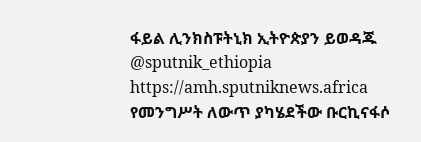ፋይል ሊንክስፑትኒክ ኢትዮጵያን ይወዳጁ @sputnik_ethiopia
https://amh.sputniknews.africa
የመንግሥት ለውጥ ያካሄደችው ቡርኪናፋሶ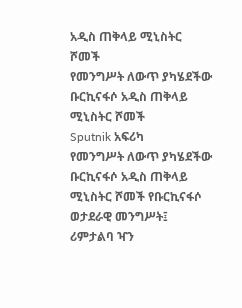አዲስ ጠቅላይ ሚኒስትር ሾመች
የመንግሥት ለውጥ ያካሄደችው ቡርኪናፋሶ አዲስ ጠቅላይ ሚኒስትር ሾመች
Sputnik አፍሪካ
የመንግሥት ለውጥ ያካሄደችው ቡርኪናፋሶ አዲስ ጠቅላይ ሚኒስትር ሾመች የቡርኪናፋሶ ወታደራዊ መንግሥት፤ ሪምታልባ ዣን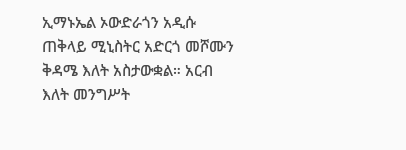ኢማኑኤል ኦውድራጎን አዲሱ ጠቅላይ ሚኒስትር አድርጎ መሾሙን ቅዳሜ እለት አስታውቋል። አርብ እለት መንግሥት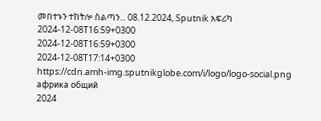መበተኑን ተከትሎ ስልጣን... 08.12.2024, Sputnik አፍሪካ
2024-12-08T16:59+0300
2024-12-08T16:59+0300
2024-12-08T17:14+0300
https://cdn.amh-img.sputnikglobe.com/i/logo/logo-social.png
африка общий
2024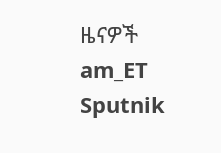ዜናዎች
am_ET
Sputnik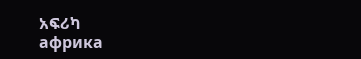አፍሪካ
африка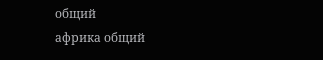общий
африка общий